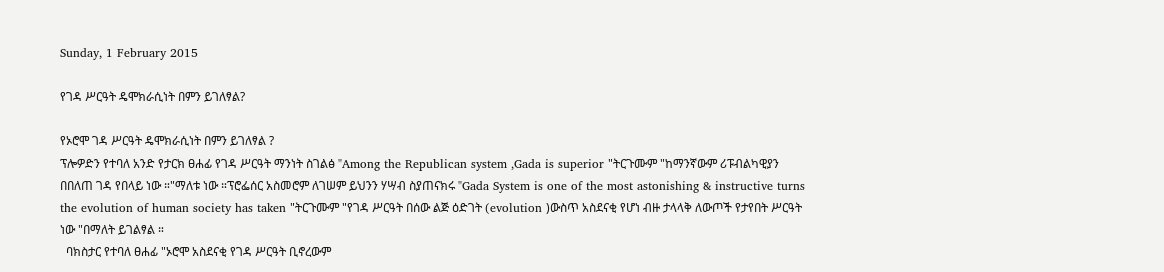Sunday, 1 February 2015

የገዳ ሥርዓት ዴሞክራሲነት በምን ይገለፃል?

የኦሮሞ ገዳ ሥርዓት ዴሞክራሲነት በምን ይገለፃል ?
ፕሎዎድን የተባለ አንድ የታርክ ፀሐፊ የገዳ ሥርዓት ማንነት ስገልፅ "Among the Republican system ,Gada is superior "ትርጉሙም "ከማንኛውም ሪፑብልካዊያን በበለጠ ገዳ የበላይ ነው ።"ማለቱ ነው ።ፕሮፌሰር አስመሮም ለገሠም ይህንን ሃሣብ ስያጠናክሩ "Gada System is one of the most astonishing & instructive turns the evolution of human society has taken "ትርጉሙም "የገዳ ሥርዓት በሰው ልጅ ዕድገት (evolution )ውስጥ አስደናቂ የሆነ ብዙ ታላላቅ ለውጦች የታየበት ሥርዓት ነው "በማለት ይገልፃል ።
  ባክስታር የተባለ ፀሐፊ "ኦሮሞ አስደናቂ የገዳ ሥርዓት ቢኖረውም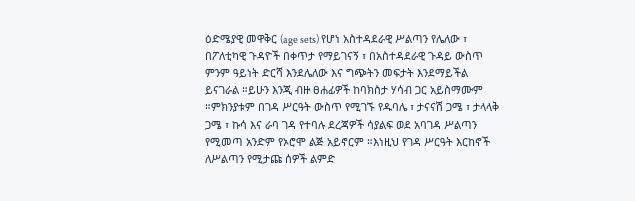ዕድሜያዊ መዋቅር (age sets) የሆነ አስተዳደራዊ ሥልጣን የሌለው ፣ በፖለቲካዊ ጉዳዮች በቀጥታ የማይገናኝ ፣ በአስተዳደራዊ ጉዳይ ውስጥ ምንም ዓይነት ድርሻ እንደሌለው እና ግጭትን መፍታት እንደማይችል ይናገራል ።ይሁን እንጂ ብዙ ፀሐፊዎች ከባክስታ ሃሳብ ጋር አይስማሙም ።ምክንያቱም በገዳ ሥርዓት ውስጥ የሚገኙ የዱባሌ ፣ ታናናሽ ጋሜ ፣ ታላላቅ ጋሜ ፣ ኩሳ እና ራባ ገዳ የተባሉ ደረጃዎች ሳያልፍ ወደ አባገዳ ሥልጣን የሚመጣ አንድም የኦሮሞ ልጅ አይኖርም ።እነዚህ የገዳ ሥርዓት እርከኖች ለሥልጣን የሚታጩ ሰዎች ልምድ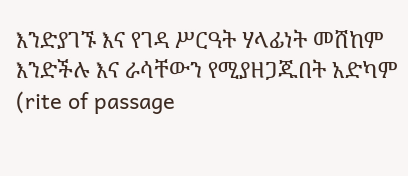እንድያገኙ እና የገዳ ሥርዓት ሃላፊነት መሸከም እንድችሉ እና ራሳቸውን የሚያዘጋጁበት አድካም (rite of passage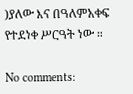)ያለው እና በዓለምአቀፍ የተደነቀ ሥርዓት ነው ።

No comments: